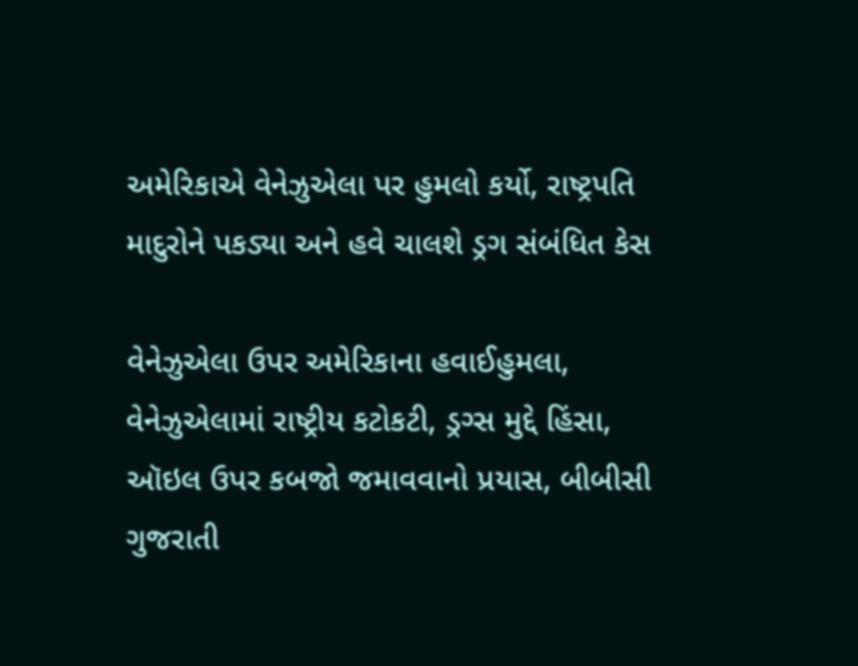અમેરિકાએ વેનેઝુએલા પર હુમલો કર્યો, રાષ્ટ્રપતિ માદુરોને પકડ્યા અને હવે ચાલશે ડ્રગ સંબંધિત કેસ

વેનેઝુએલા ઉપર અમેરિકાના હવાઈહુમલા, વેનેઝુએલામાં રાષ્ટ્રીય કટોકટી, ડ્રગ્સ મુદ્દે હિંસા, ઑઇલ ઉપર કબજો જમાવવાનો પ્રયાસ, બીબીસી ગુજરાતી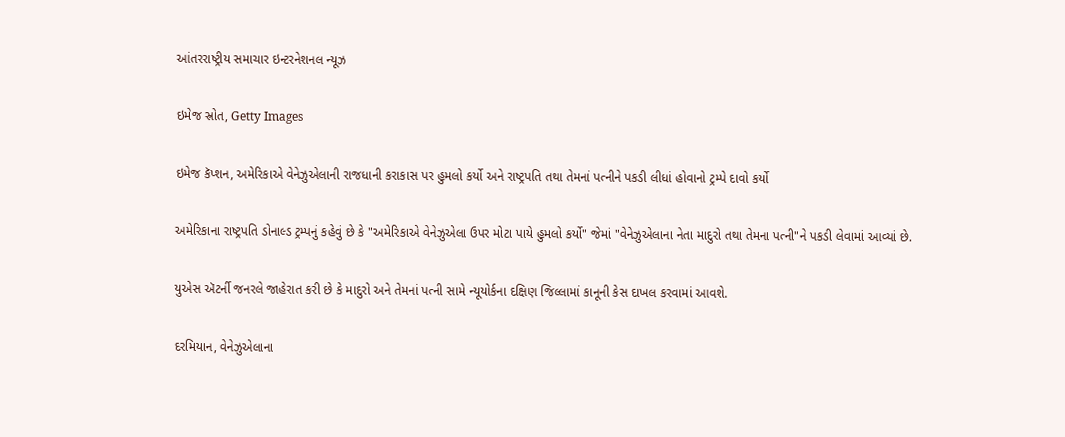આંતરરાષ્ટ્રીય સમાચાર ઇન્ટરનેશનલ ન્યૂઝ

ઇમેજ સ્રોત, Getty Images

ઇમેજ કૅપ્શન, અમેરિકાએ વેનેઝુએલાની રાજધાની કરાકાસ પર હુમલો કર્યો અને રાષ્ટ્રપતિ તથા તેમનાં પત્નીને પકડી લીધાં હોવાનો ટ્રમ્પે દાવો કર્યો

અમેરિકાના રાષ્ટ્રપતિ ડોનાલ્ડ ટ્રમ્પનું કહેવું છે કે "અમેરિકાએ વેનેઝુએલા ઉપર મોટા પાયે હુમલો કર્યો" જેમાં "વેનેઝુએલાના નેતા માદુરો તથા તેમના પત્ની"ને પકડી લેવામાં આવ્યાં છે.

યુએસ ઍટર્ની જનરલે જાહેરાત કરી છે કે માદુરો અને તેમનાં પત્ની સામે ન્યૂયોર્કના દક્ષિણ જિલ્લામાં કાનૂની કેસ દાખલ કરવામાં આવશે.

દરમિયાન, વેનેઝુએલાના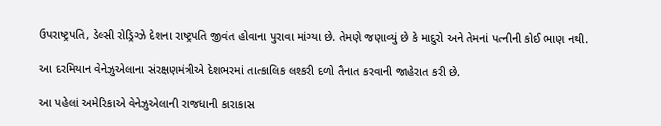ઉપરાષ્ટ્રપતિ, ડેલ્સી રોડ્રિગ્ઝે દેશના રાષ્ટ્રપતિ જીવંત હોવાના પુરાવા માંગ્યા છે. તેમણે જણાવ્યું છે કે માદુરો અને તેમનાં પત્નીની કોઈ ભાણ નથી.

આ દરમિયાન વેનેઝુએલાના સંરક્ષણમંત્રીએ દેશભરમાં તાત્કાલિક લશ્કરી દળો તૈનાત કરવાની જાહેરાત કરી છે.

આ પહેલાં અમેરિકાએ વેનેઝુએલાની રાજધાની કારાકાસ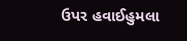ઉપર હવાઈહુમલા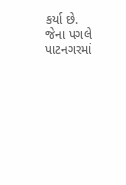કર્યા છે. જેના પગલે પાટનગરમાં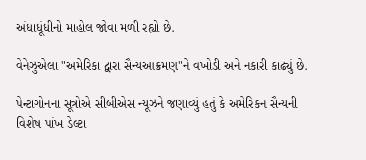અંધાધૂંધીનો માહોલ જોવા મળી રહ્યો છે.

વેનેઝુએલા "અમેરિકા દ્વારા સૈન્યઆક્રમણ"ને વખોડી અને નકારી કાઢ્યું છે.

પેન્ટાગોનના સૂત્રોએ સીબીએસ ન્યૂઝને જણાવ્યું હતું કે અમેરિકન સૈન્યની વિશેષ પાંખ ડેલ્ટા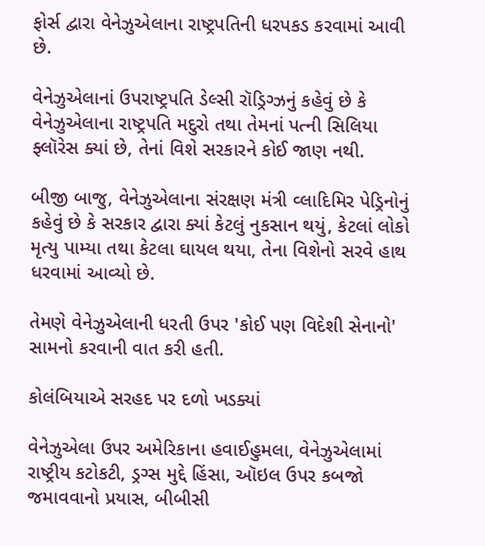ફોર્સ દ્વારા વેનેઝુએલાના રાષ્ટ્રપતિની ધરપકડ કરવામાં આવી છે.

વેનેઝુએલાનાં ઉપરાષ્ટ્રપતિ ડેલ્સી રૉડ્રિગ્ઝનું કહેવું છે કે વેનેઝુએલાના રાષ્ટ્રપતિ મદુરો તથા તેમનાં પત્ની સિલિયા ફ્લૉરેસ ક્યાં છે, તેનાં વિશે સરકારને કોઈ જાણ નથી.

બીજી બાજુ, વેનેઝુએલાના સંરક્ષણ મંત્રી વ્લાદિમિર પેડ્રિનોનું કહેવું છે કે સરકાર દ્વારા ક્યાં કેટલું નુકસાન થયું, કેટલાં લોકો મૃત્યુ પામ્યા તથા કેટલા ઘાયલ થયા, તેના વિશેનો સરવે હાથ ધરવામાં આવ્યો છે.

તેમણે વેનેઝુએલાની ધરતી ઉપર 'કોઈ પણ વિદેશી સેનાનો' સામનો કરવાની વાત કરી હતી.

કોલંબિયાએ સરહદ પર દળો ખડક્યાં

વેનેઝુએલા ઉપર અમેરિકાના હવાઈહુમલા, વેનેઝુએલામાં રાષ્ટ્રીય કટોકટી, ડ્રગ્સ મુદ્દે હિંસા, ઑઇલ ઉપર કબજો જમાવવાનો પ્રયાસ, બીબીસી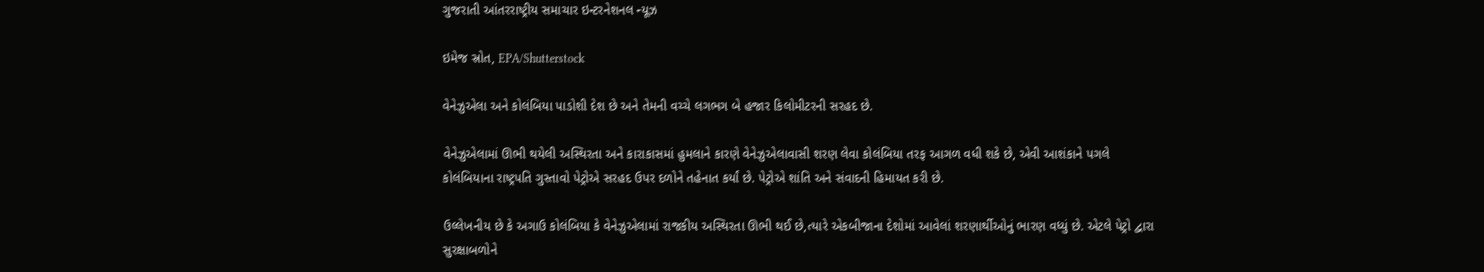ગુજરાતી આંતરરાષ્ટ્રીય સમાચાર ઇન્ટરનેશનલ ન્યૂઝ

ઇમેજ સ્રોત, EPA/Shutterstock

વેનેઝુએલા અને કોલંબિયા પાડોશી દેશ છે અને તેમની વચ્ચે લગભગ બે હજાર કિલોમીટરની સરહદ છે.

વેનેઝુએલામાં ઊભી થયેલી અસ્થિરતા અને કારાકાસમાં હુમલાને કારણે વેનેઝુએલાવાસી શરણ લેવા કોલંબિયા તરફ આગળ વધી શકે છે, એવી આશંકાને પગલે કોલંબિયાના રાષ્ટ્રપતિ ગુસ્તાવો પેટ્રોએ સરહદ ઉપર દળોને તહેનાત કર્યાં છે. પેટ્રોએ શાંતિ અને સંવાદની હિમાયત કરી છે.

ઉલ્લેખનીય છે કે અગાઉ કોલંબિયા કે વેનેઝુએલામાં રાજકીય અસ્થિરતા ઊભી થઈ છે,ત્યારે એકબીજાના દેશોમાં આવેલાં શરણાર્થીઓનું ભારણ વધ્યું છે. એટલે પેટ્રો દ્વારા સુરક્ષાબળોને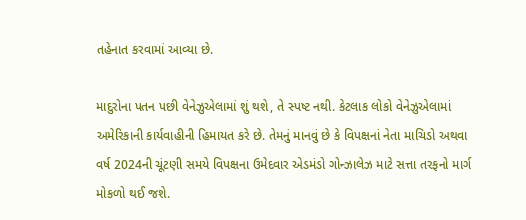તહેનાત કરવામાં આવ્યા છે.

માદુરોના પતન પછી વેનેઝુએલામાં શું થશે, તે સ્પષ્ટ નથી. કેટલાક લોકો વેનેઝુએલામાં અમેરિકાની કાર્યવાહીની હિમાયત કરે છે. તેમનું માનવું છે કે વિપક્ષનાં નેતા માચિડો અથવા વર્ષ 2024ની ચૂંટણી સમયે વિપક્ષના ઉમેદવાર એડમંડો ગોન્ઝાલેઝ માટે સત્તા તરફનો માર્ગ મોકળો થઈ જશે.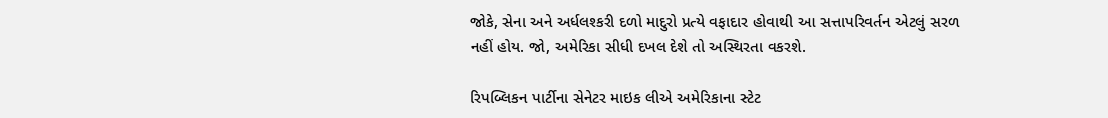જોકે, સેના અને અર્ધલશ્કરી દળો માદુરો પ્રત્યે વફાદાર હોવાથી આ સત્તાપરિવર્તન એટલું સરળ નહીં હોય. જો, અમેરિકા સીધી દખલ દેશે તો અસ્થિરતા વકરશે.

રિપબ્લિકન પાર્ટીના સેનેટર માઇક લીએ અમેરિકાના સ્ટેટ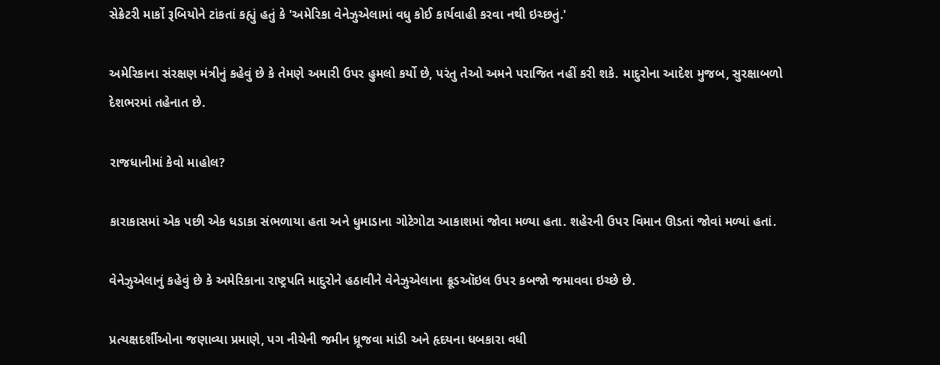સેક્રેટરી માર્કો રૂબિયોને ટાંકતાં કહ્યું હતું કે 'અમેરિકા વેનેઝુએલામાં વધુ કોઈ કાર્યવાહી કરવા નથી ઇચ્છતું.'

અમેરિકાના સંરક્ષણ મંત્રીનું કહેવું છે કે તેમણે અમારી ઉપર હુમલો કર્યો છે, પરંતુ તેઓ અમને પરાજિત નહીં કરી શકે. માદુરોના આદેશ મુજબ, સુરક્ષાબળો દેશભરમાં તહેનાત છે.

રાજધાનીમાં કેવો માહોલ?

કારાકાસમાં એક પછી એક ધડાકા સંભળાયા હતા અને ધુમાડાના ગોટેગોટા આકાશમાં જોવા મળ્યા હતા. શહેરની ઉપર વિમાન ઊડતાં જોવાં મળ્યાં હતાં.

વેનેઝુએલાનું કહેવું છે કે અમેરિકાના રાષ્ટ્રપતિ માદુરોને હઠાવીને વેનેઝુએલાના ક્રૂડઑઇલ ઉપર કબજો જમાવવા ઇચ્છે છે.

પ્રત્યક્ષદર્શીઓના જણાવ્યા પ્રમાણે, પગ નીચેની જમીન ધ્રૂજવા માંડી અને હૃદયના ધબકારા વધી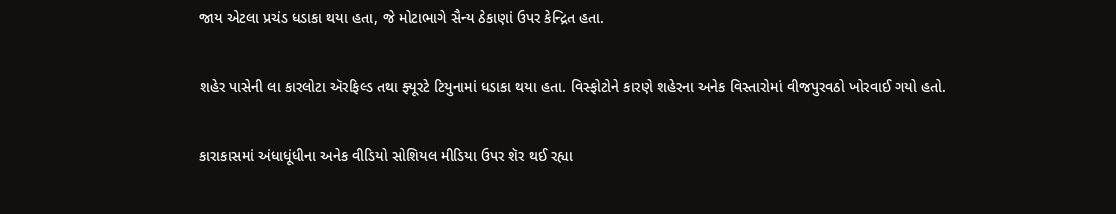જાય એટલા પ્રચંડ ધડાકા થયા હતા, જે મોટાભાગે સૈન્ય ઠેકાણાં ઉપર કેન્દ્રિત હતા.

શહેર પાસેની લા કારલોટા ઍરફિલ્ડ તથા ફ્યૂરટે ટિયુનામાં ધડાકા થયા હતા. વિસ્ફોટોને કારણે શહેરના અનેક વિસ્તારોમાં વીજપુરવઠો ખોરવાઈ ગયો હતો.

કારાકાસમાં અંધાધૂંધીના અનેક વીડિયો સોશિયલ મીડિયા ઉપર શૅર થઈ રહ્યા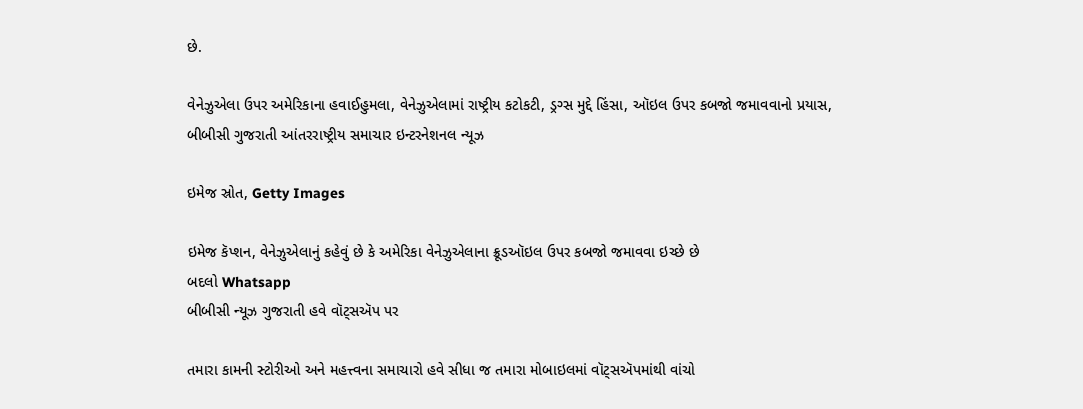છે.

વેનેઝુએલા ઉપર અમેરિકાના હવાઈહુમલા, વેનેઝુએલામાં રાષ્ટ્રીય કટોકટી, ડ્રગ્સ મુદ્દે હિંસા, ઑઇલ ઉપર કબજો જમાવવાનો પ્રયાસ, બીબીસી ગુજરાતી આંતરરાષ્ટ્રીય સમાચાર ઇન્ટરનેશનલ ન્યૂઝ

ઇમેજ સ્રોત, Getty Images

ઇમેજ કૅપ્શન, વેનેઝુએલાનું કહેવું છે કે અમેરિકા વેનેઝુએલાના ક્રૂડઑઇલ ઉપર કબજો જમાવવા ઇચ્છે છે
બદલો Whatsapp
બીબીસી ન્યૂઝ ગુજરાતી હવે વૉટ્સઍપ પર

તમારા કામની સ્ટોરીઓ અને મહત્ત્વના સમાચારો હવે સીધા જ તમારા મોબાઇલમાં વૉટ્સઍપમાંથી વાંચો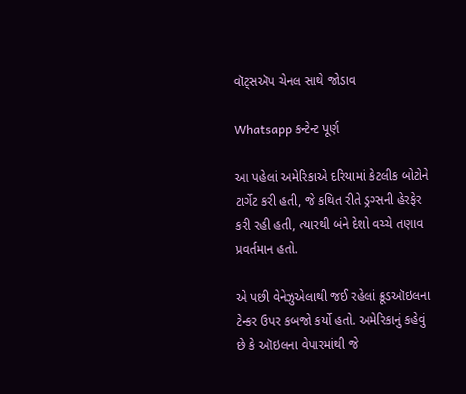વૉટ્સઍપ ચેનલ સાથે જોડાવ

Whatsapp કન્ટેન્ટ પૂર્ણ

આ પહેલાં અમેરિકાએ દરિયામાં કેટલીક બોટોને ટાર્ગેટ કરી હતી, જે કથિત રીતે ડ્રગ્સની હેરફેર કરી રહી હતી, ત્યારથી બંને દેશો વચ્ચે તણાવ પ્રવર્તમાન હતો.

એ પછી વેનેઝુએલાથી જઈ રહેલાં ક્રૂડઑઇલના ટેન્કર ઉપર કબજો કર્યો હતો. અમેરિકાનું કહેવું છે કે ઑઇલના વેપારમાંથી જે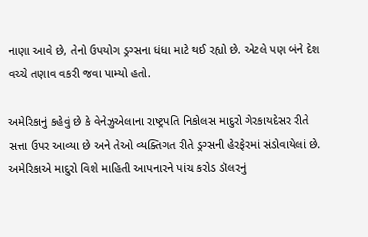નાણા આવે છે, તેનો ઉપયોગ ડ્રગ્સના ધંધા માટે થઈ રહ્યો છે. એટલે પણ બંને દેશ વચ્ચે તણાવ વકરી જવા પામ્યો હતો.

અમેરિકાનું કહેવું છે કે વેનેઝુએલાના રાષ્ટ્રપતિ નિકોલસ માદુરો ગેરકાયદેસર રીતે સત્તા ઉપર આવ્યા છે અને તેઓ વ્યક્તિગત રીતે ડ્રગ્સની હેરફેરમાં સંડોવાયેલાં છે. અમેરિકાએ માદુરો વિશે માહિતી આપનારને પાંચ કરોડ ડૉલરનું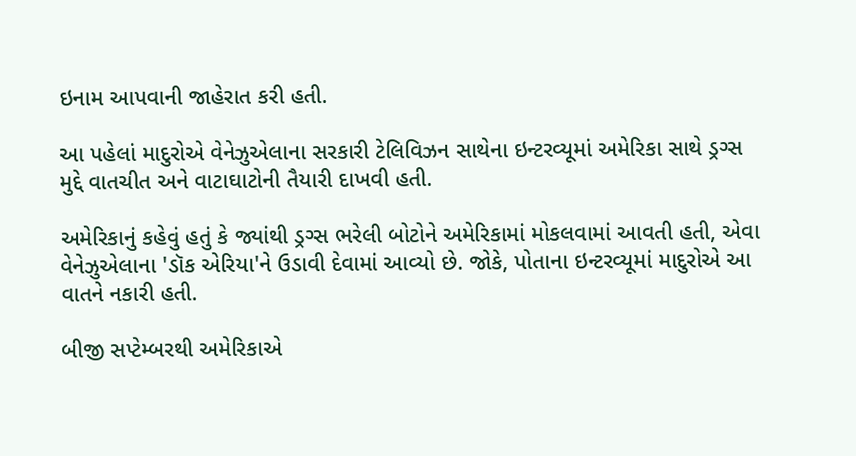ઇનામ આપવાની જાહેરાત કરી હતી.

આ પહેલાં માદુરોએ વેનેઝુએલાના સરકારી ટેલિવિઝન સાથેના ઇન્ટરવ્યૂમાં અમેરિકા સાથે ડ્રગ્સ મુદ્દે વાતચીત અને વાટાઘાટોની તૈયારી દાખવી હતી.

અમેરિકાનું કહેવું હતું કે જ્યાંથી ડ્રગ્સ ભરેલી બોટોને અમેરિકામાં મોકલવામાં આવતી હતી, એવા વેનેઝુએલાના 'ડૉક એરિયા'ને ઉડાવી દેવામાં આવ્યો છે. જોકે, પોતાના ઇન્ટરવ્યૂમાં માદુરોએ આ વાતને નકારી હતી.

બીજી સપ્ટેમ્બરથી અમેરિકાએ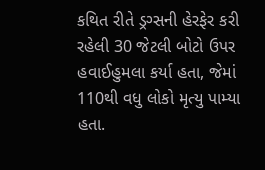કથિત રીતે ડ્રગ્સની હેરફેર કરી રહેલી 30 જેટલી બોટો ઉપર હવાઈહુમલા કર્યા હતા, જેમાં 110થી વધુ લોકો મૃત્યુ પામ્યા હતા.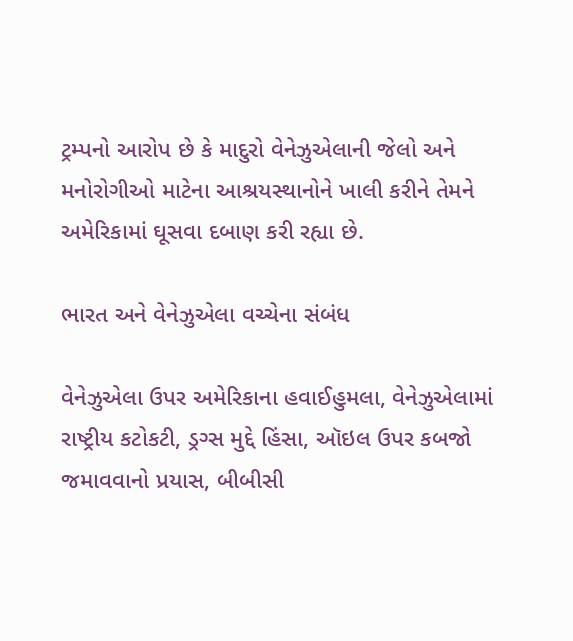ટ્રમ્પનો આરોપ છે કે માદુરો વેનેઝુએલાની જેલો અને મનોરોગીઓ માટેના આશ્રયસ્થાનોને ખાલી કરીને તેમને અમેરિકામાં ઘૂસવા દબાણ કરી રહ્યા છે.

ભારત અને વેનેઝુએલા વચ્ચેના સંબંધ

વેનેઝુએલા ઉપર અમેરિકાના હવાઈહુમલા, વેનેઝુએલામાં રાષ્ટ્રીય કટોકટી, ડ્રગ્સ મુદ્દે હિંસા, ઑઇલ ઉપર કબજો જમાવવાનો પ્રયાસ, બીબીસી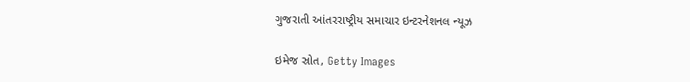ગુજરાતી આંતરરાષ્ટ્રીય સમાચાર ઇન્ટરનેશનલ ન્યૂઝ

ઇમેજ સ્રોત, Getty Images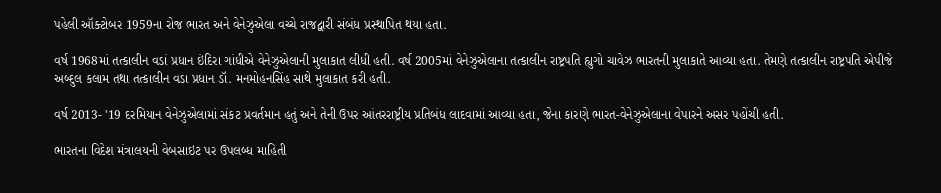પહેલી ઑક્ટોબર 1959ના રોજ ભારત અને વેનેઝુએલા વચ્ચે રાજદ્વારી સંબંધ પ્રસ્થાપિત થયા હતા.

વર્ષ 1968માં તત્કાલીન વડાં પ્રધાન ઇંદિરા ગાંધીએ વેનેઝુએલાની મુલાકાત લીધી હતી. વર્ષ 2005માં વેનેઝુએલાના તત્કાલીન રાષ્ટ્રપતિ હ્યુગો ચાવેઝ ભારતની મુલાકાતે આવ્યા હતા. તેમણે તત્કાલીન રાષ્ટ્રપતિ એપીજે અબ્દુલ કલામ તથા તત્કાલીન વડા પ્રધાન ડૉ. મનમોહનસિંહ સાથે મુલાકાત કરી હતી.

વર્ષ 2013- '19 દરમિયાન વેનેઝુએલામાં સંકટ પ્રવર્તમાન હતું અને તેની ઉપર આંતરરાષ્ટ્રીય પ્રતિબંધ લાદવામાં આવ્યા હતા, જેના કારણે ભારત-વેનેઝુએલાના વેપારને અસર પહોંચી હતી.

ભારતના વિદેશ મંત્રાલયની વેબસાઇટ પર ઉપલબ્ધ માહિતી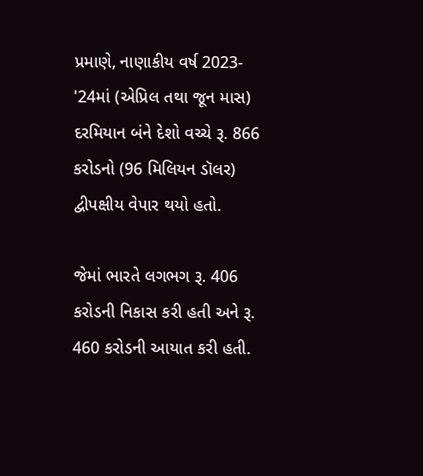પ્રમાણે, નાણાકીય વર્ષ 2023- '24માં (એપ્રિલ તથા જૂન માસ) દરમિયાન બંને દેશો વચ્ચે રૂ. 866 કરોડનો (96 મિલિયન ડૉલર) દ્વીપક્ષીય વેપાર થયો હતો.

જેમાં ભારતે લગભગ રૂ. 406 કરોડની નિકાસ કરી હતી અને રૂ. 460 કરોડની આયાત કરી હતી.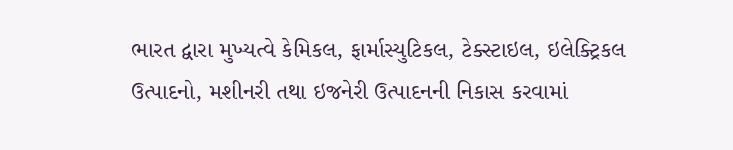ભારત દ્વારા મુખ્યત્વે કેમિકલ, ફાર્માસ્યુટિકલ, ટેક્સ્ટાઇલ, ઇલેક્ટ્રિકલ ઉત્પાદનો, મશીનરી તથા ઇજનેરી ઉત્પાદનની નિકાસ કરવામાં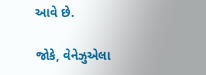આવે છે.

જોકે, વેનેઝુએલા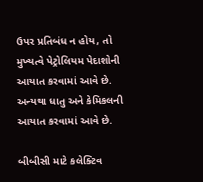ઉપર પ્રતિબંધ ન હોય, તો મુખ્યત્વે પેટ્રોલિયમ પેદાશોની આયાત કરવામાં આવે છે. અન્યથા ધાતુ અને કેમિકલની આયાત કરવામાં આવે છે.

બીબીસી માટે કલેક્ટિવ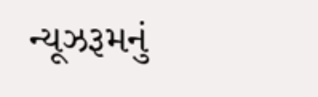ન્યૂઝરૂમનું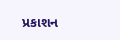પ્રકાશન